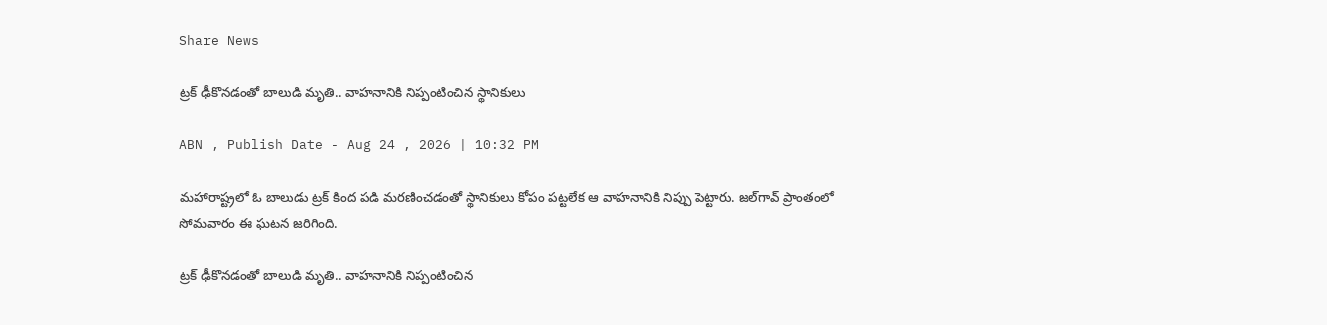Share News

ట్రక్ ఢీకొనడంతో బాలుడి మృతి.. వాహనానికి నిప్పంటించిన స్థానికులు

ABN , Publish Date - Aug 24 , 2026 | 10:32 PM

మహారాష్ట్రలో ఓ బాలుడు ట్రక్ కింద పడి మరణించడంతో స్థానికులు కోపం పట్టలేక ఆ వాహనానికి నిప్పు పెట్టారు. జల్‌గావ్ ప్రాంతంలో సోమవారం ఈ ఘటన జరిగింది.

ట్రక్ ఢీకొనడంతో బాలుడి మృతి.. వాహనానికి నిప్పంటించిన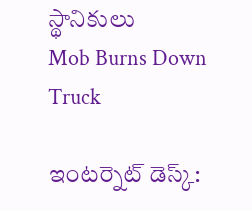స్థానికులు
Mob Burns Down Truck

ఇంటర్నెట్ డెస్క్: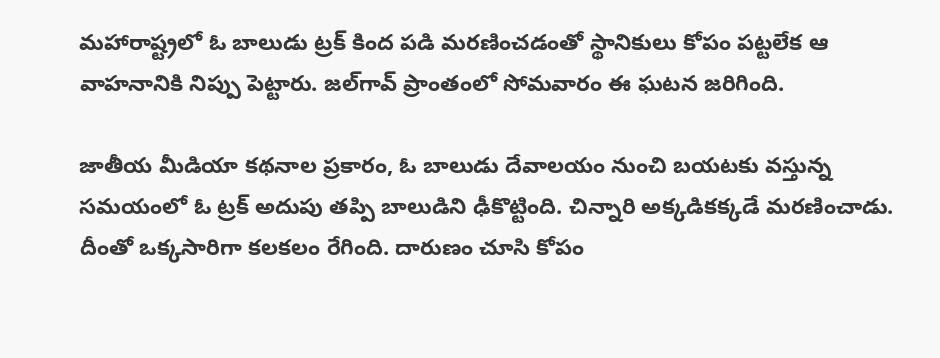మహారాష్ట్రలో ఓ బాలుడు ట్రక్ కింద పడి మరణించడంతో స్థానికులు కోపం పట్టలేక ఆ వాహనానికి నిప్పు పెట్టారు. జల్‌గావ్ ప్రాంతంలో సోమవారం ఈ ఘటన జరిగింది.

జాతీయ మీడియా కథనాల ప్రకారం, ఓ బాలుడు దేవాలయం నుంచి బయటకు వస్తున్న సమయంలో ఓ ట్రక్ అదుపు తప్పి బాలుడిని ఢీకొట్టింది. చిన్నారి అక్కడికక్కడే మరణించాడు. దీంతో ఒక్కసారిగా కలకలం రేగింది. దారుణం చూసి కోపం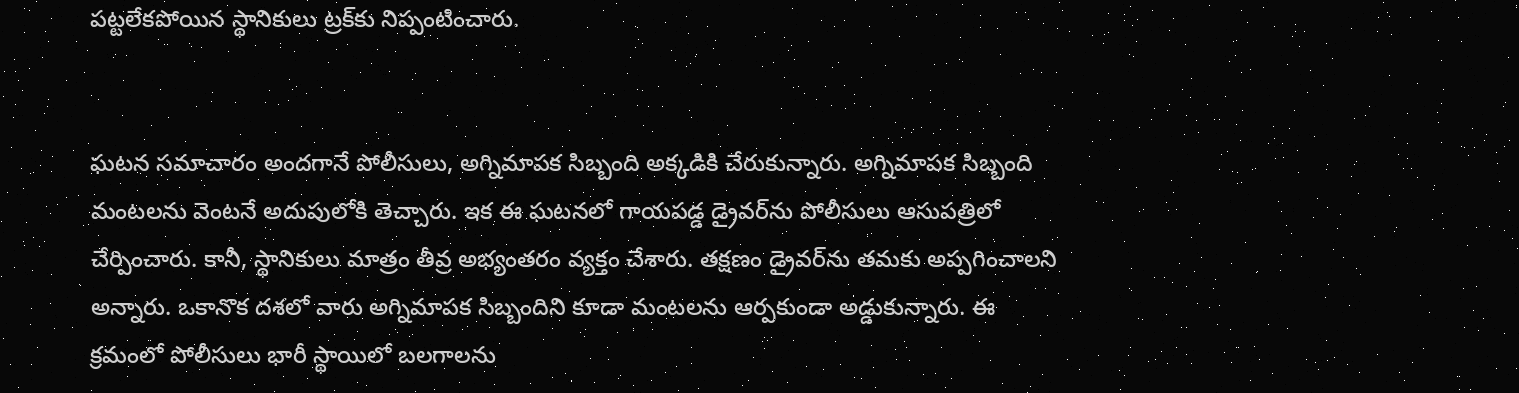పట్టలేకపోయిన స్థానికులు ట్రక్‌కు నిప్పంటించారు.


ఘటన సమాచారం అందగానే పోలీసులు, అగ్నిమాపక సిబ్బంది అక్కడికి చేరుకున్నారు. అగ్నిమాపక సిబ్బంది మంటలను వెంటనే అదుపులోకి తెచ్చారు. ఇక ఈ ఘటనలో గాయపడ్డ డ్రైవర్‌ను పోలీసులు ఆసుపత్రిలో చేర్పించారు. కానీ, స్థానికులు మాత్రం తీవ్ర అభ్యంతరం వ్యక్తం చేశారు. తక్షణం డ్రైవర్‌ను తమకు అప్పగించాలని అన్నారు. ఒకానొక దశలో వారు అగ్నిమాపక సిబ్బందిని కూడా మంటలను ఆర్పకుండా అడ్డుకున్నారు. ఈ క్రమంలో పోలీసులు భారీ స్థాయిలో బలగాలను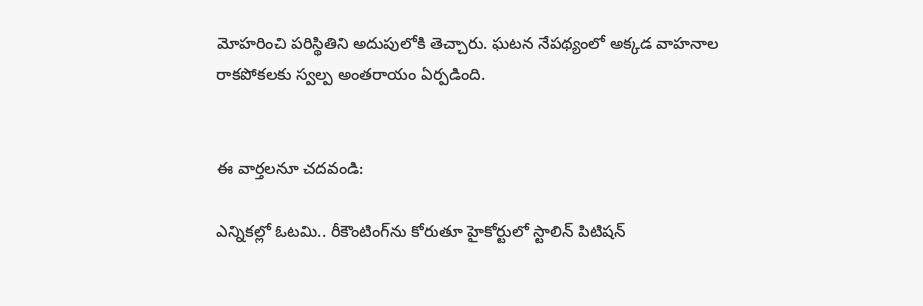మోహరించి పరిస్థితిని అదుపులోకి తెచ్చారు. ఘటన నేపథ్యంలో అక్కడ వాహనాల రాకపోకలకు స్వల్ప అంతరాయం ఏర్పడింది.


ఈ వార్తలనూ చదవండి:

ఎన్నికల్లో ఓటమి.. రీకౌంటింగ్‌ను కోరుతూ హైకోర్టులో స్టాలిన్ పిటిషన్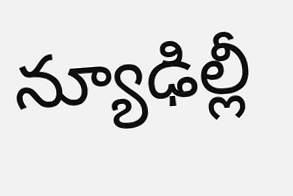న్యూఢిల్లీ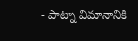- పాట్నా విమానానికి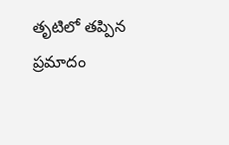తృటిలో తప్పిన ప్రమాదం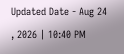Updated Date - Aug 24 , 2026 | 10:40 PM